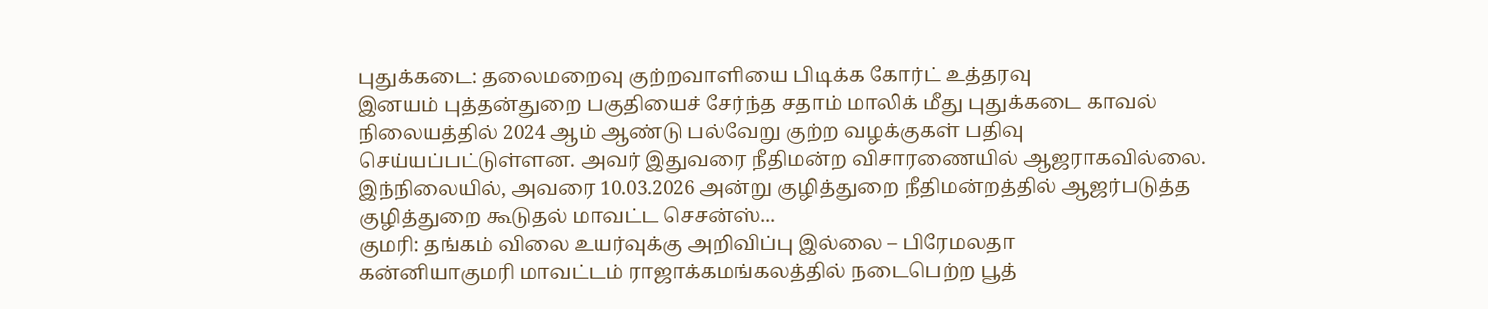புதுக்கடை: தலைமறைவு குற்றவாளியை பிடிக்க கோர்ட் உத்தரவு
இனயம் புத்தன்துறை பகுதியைச் சேர்ந்த சதாம் மாலிக் மீது புதுக்கடை காவல் நிலையத்தில் 2024 ஆம் ஆண்டு பல்வேறு குற்ற வழக்குகள் பதிவு செய்யப்பட்டுள்ளன. அவர் இதுவரை நீதிமன்ற விசாரணையில் ஆஜராகவில்லை. இந்நிலையில், அவரை 10.03.2026 அன்று குழித்துறை நீதிமன்றத்தில் ஆஜர்படுத்த குழித்துறை கூடுதல் மாவட்ட செசன்ஸ்...
குமரி: தங்கம் விலை உயர்வுக்கு அறிவிப்பு இல்லை – பிரேமலதா
கன்னியாகுமரி மாவட்டம் ராஜாக்கமங்கலத்தில் நடைபெற்ற பூத்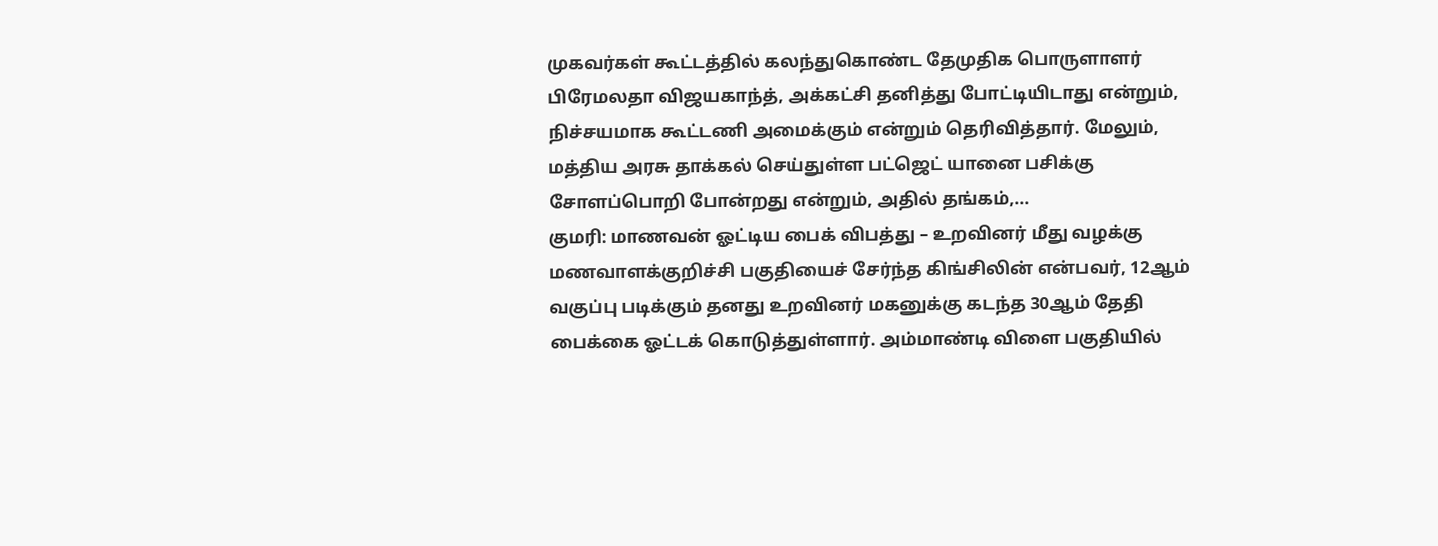முகவர்கள் கூட்டத்தில் கலந்துகொண்ட தேமுதிக பொருளாளர் பிரேமலதா விஜயகாந்த், அக்கட்சி தனித்து போட்டியிடாது என்றும், நிச்சயமாக கூட்டணி அமைக்கும் என்றும் தெரிவித்தார். மேலும், மத்திய அரசு தாக்கல் செய்துள்ள பட்ஜெட் யானை பசிக்கு சோளப்பொறி போன்றது என்றும், அதில் தங்கம்,...
குமரி: மாணவன் ஓட்டிய பைக் விபத்து – உறவினர் மீது வழக்கு
மணவாளக்குறிச்சி பகுதியைச் சேர்ந்த கிங்சிலின் என்பவர், 12ஆம் வகுப்பு படிக்கும் தனது உறவினர் மகனுக்கு கடந்த 30ஆம் தேதி பைக்கை ஓட்டக் கொடுத்துள்ளார். அம்மாண்டி விளை பகுதியில்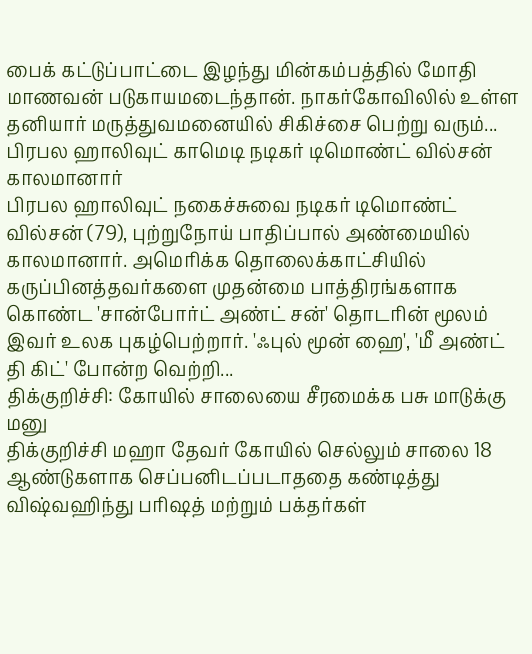பைக் கட்டுப்பாட்டை இழந்து மின்கம்பத்தில் மோதி மாணவன் படுகாயமடைந்தான். நாகர்கோவிலில் உள்ள தனியார் மருத்துவமனையில் சிகிச்சை பெற்று வரும்...
பிரபல ஹாலிவுட் காமெடி நடிகர் டிமொண்ட் வில்சன் காலமானார்
பிரபல ஹாலிவுட் நகைச்சுவை நடிகர் டிமொண்ட் வில்சன் (79), புற்றுநோய் பாதிப்பால் அண்மையில் காலமானார். அமெரிக்க தொலைக்காட்சியில் கருப்பினத்தவர்களை முதன்மை பாத்திரங்களாக கொண்ட 'சான்போர்ட் அண்ட் சன்' தொடரின் மூலம் இவர் உலக புகழ்பெற்றார். 'ஃபுல் மூன் ஹை', 'மீ அண்ட் தி கிட்' போன்ற வெற்றி...
திக்குறிச்சி: கோயில் சாலையை சீரமைக்க பசு மாடுக்கு மனு
திக்குறிச்சி மஹா தேவர் கோயில் செல்லும் சாலை 18 ஆண்டுகளாக செப்பனிடப்படாததை கண்டித்து விஷ்வஹிந்து பரிஷத் மற்றும் பக்தர்கள்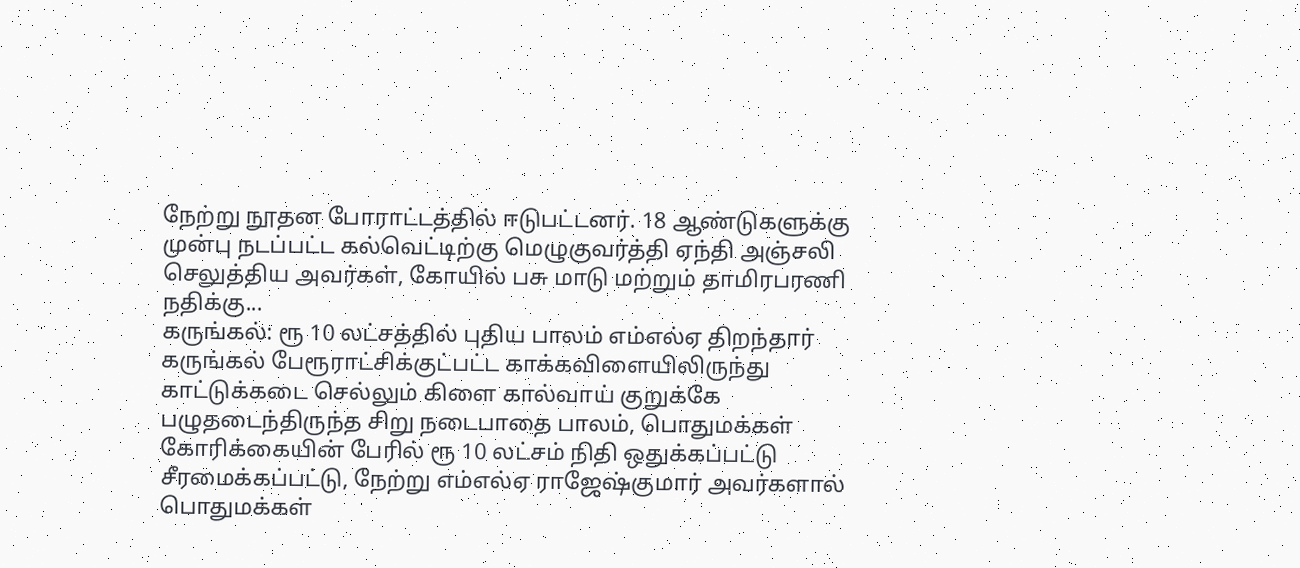நேற்று நூதன போராட்டத்தில் ஈடுபட்டனர். 18 ஆண்டுகளுக்கு முன்பு நடப்பட்ட கல்வெட்டிற்கு மெழுகுவர்த்தி ஏந்தி அஞ்சலி செலுத்திய அவர்கள், கோயில் பசு மாடு மற்றும் தாமிரபரணி நதிக்கு...
கருங்கல்: ரூ 10 லட்சத்தில் புதிய பாலம் எம்எல்ஏ திறந்தார்
கருங்கல் பேரூராட்சிக்குட்பட்ட காக்கவிளையிலிருந்து காட்டுக்கடை செல்லும் கிளை கால்வாய் குறுக்கே பழுதடைந்திருந்த சிறு நடைபாதை பாலம், பொதுமக்கள் கோரிக்கையின் பேரில் ரூ 10 லட்சம் நிதி ஒதுக்கப்பட்டு சீரமைக்கப்பட்டு, நேற்று எம்எல்ஏ ராஜேஷ்குமார் அவர்களால் பொதுமக்கள்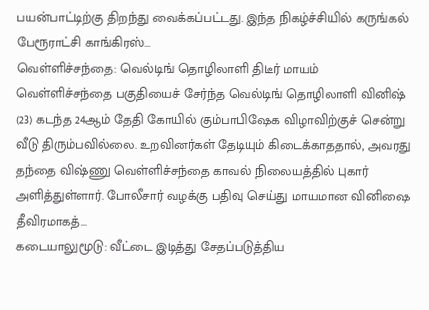பயன்பாட்டிற்கு திறந்து வைக்கப்பட்டது. இந்த நிகழ்ச்சியில் கருங்கல் பேரூராட்சி காங்கிரஸ்...
வெள்ளிச்சந்தை: வெல்டிங் தொழிலாளி திடீர் மாயம்
வெள்ளிச்சந்தை பகுதியைச் சேர்ந்த வெல்டிங் தொழிலாளி வினிஷ் (23) கடந்த 24ஆம் தேதி கோயில் கும்பாபிஷேக விழாவிற்குச் சென்று வீடு திரும்பவில்லை. உறவினர்கள் தேடியும் கிடைக்காததால், அவரது தந்தை விஷ்ணு வெள்ளிச்சந்தை காவல் நிலையத்தில் புகார் அளித்துள்ளார். போலீசார் வழக்கு பதிவு செய்து மாயமான வினிஷை தீவிரமாகத்...
கடையாலுமூடு: வீட்டை இடித்து சேதப்படுத்திய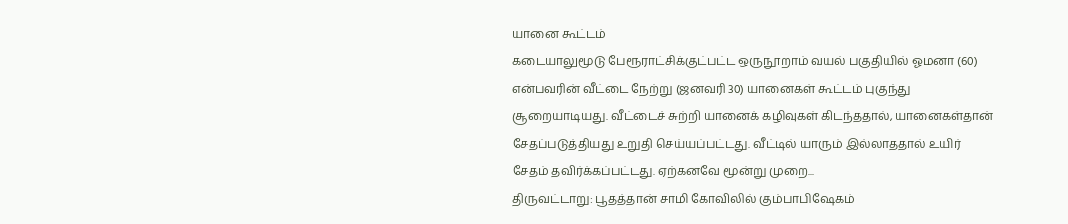யானை கூட்டம்
கடையாலுமூடு பேரூராட்சிக்குட்பட்ட ஒருநூறாம் வயல் பகுதியில் ஓமனா (60) என்பவரின் வீட்டை நேற்று (ஜனவரி 30) யானைகள் கூட்டம் புகுந்து சூறையாடியது. வீட்டைச் சுற்றி யானைக் கழிவுகள் கிடந்ததால், யானைகள்தான் சேதப்படுத்தியது உறுதி செய்யப்பட்டது. வீட்டில் யாரும் இல்லாததால் உயிர் சேதம் தவிர்க்கப்பட்டது. ஏற்கனவே மூன்று முறை...
திருவட்டாறு: பூதத்தான் சாமி கோவிலில் கும்பாபிஷேகம்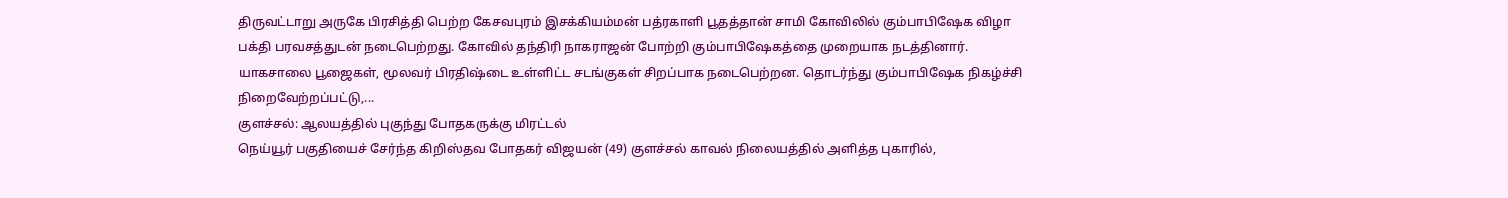திருவட்டாறு அருகே பிரசித்தி பெற்ற கேசவபுரம் இசக்கியம்மன் பத்ரகாளி பூதத்தான் சாமி கோவிலில் கும்பாபிஷேக விழா பக்தி பரவசத்துடன் நடைபெற்றது. கோவில் தந்திரி நாகராஜன் போற்றி கும்பாபிஷேகத்தை முறையாக நடத்தினார். யாகசாலை பூஜைகள், மூலவர் பிரதிஷ்டை உள்ளிட்ட சடங்குகள் சிறப்பாக நடைபெற்றன. தொடர்ந்து கும்பாபிஷேக நிகழ்ச்சி நிறைவேற்றப்பட்டு,...
குளச்சல்: ஆலயத்தில் புகுந்து போதகருக்கு மிரட்டல்
நெய்யூர் பகுதியைச் சேர்ந்த கிறிஸ்தவ போதகர் விஜயன் (49) குளச்சல் காவல் நிலையத்தில் அளித்த புகாரில்,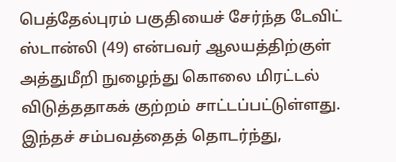பெத்தேல்புரம் பகுதியைச் சேர்ந்த டேவிட் ஸ்டான்லி (49) என்பவர் ஆலயத்திற்குள் அத்துமீறி நுழைந்து கொலை மிரட்டல் விடுத்ததாகக் குற்றம் சாட்டப்பட்டுள்ளது. இந்தச் சம்பவத்தைத் தொடர்ந்து,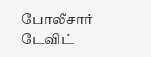போலீசார் டேவிட்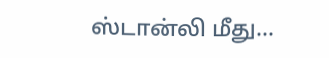ஸ்டான்லி மீது...